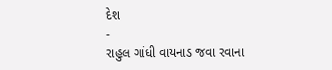દેશ
-
રાહુલ ગાંધી વાયનાડ જવા રવાના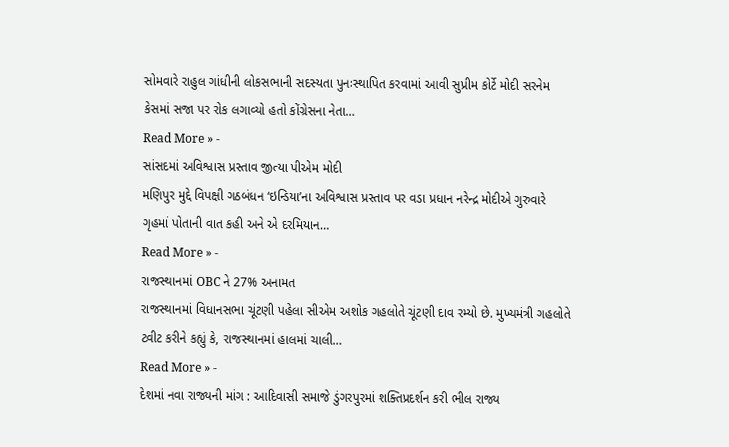સોમવારે રાહુલ ગાંધીની લોકસભાની સદસ્યતા પુનઃસ્થાપિત કરવામાં આવી સુપ્રીમ કોર્ટે મોદી સરનેમ કેસમાં સજા પર રોક લગાવ્યો હતો કોંગ્રેસના નેતા…
Read More » -
સાંસદમાં અવિશ્વાસ પ્રસ્તાવ જીત્યા પીએમ મોદી
મણિપુર મુદ્દે વિપક્ષી ગઠબંધન ‘ઇન્ડિયા’ના અવિશ્વાસ પ્રસ્તાવ પર વડા પ્રધાન નરેન્દ્ર મોદીએ ગુરુવારે ગૃહમાં પોતાની વાત કહી અને એ દરમિયાન…
Read More » -
રાજસ્થાનમાં OBC ને 27% અનામત
રાજસ્થાનમાં વિધાનસભા ચૂંટણી પહેલા સીએમ અશોક ગહલોતે ચૂંટણી દાવ રમ્યો છે. મુખ્યમંત્રી ગહલોતે ટ્વીટ કરીને કહ્યું કે, રાજસ્થાનમાં હાલમાં ચાલી…
Read More » -
દેશમાં નવા રાજ્યની માંગ : આદિવાસી સમાજે ડુંગરપુરમાં શક્તિપ્રદર્શન કરી ભીલ રાજ્ય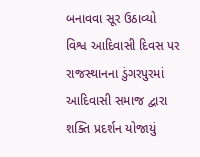બનાવવા સૂર ઉઠાવ્યો
વિશ્વ આદિવાસી દિવસ પર રાજસ્થાનના ડુંગરપુરમાં આદિવાસી સમાજ દ્વારા શક્તિ પ્રદર્શન યોજાયું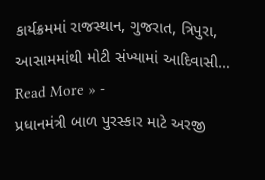કાર્યક્રમમાં રાજસ્થાન, ગુજરાત, ત્રિપુરા, આસામમાંથી મોટી સંખ્યામાં આદિવાસી…
Read More » -
પ્રધાનમંત્રી બાળ પુરસ્કાર માટે અરજી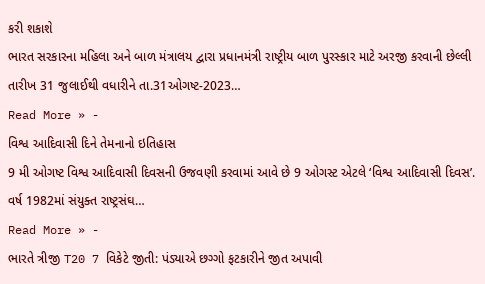કરી શકાશે
ભારત સરકારના મહિલા અને બાળ મંત્રાલય દ્વારા પ્રધાનમંત્રી રાષ્ટ્રીય બાળ પુરસ્કાર માટે અરજી કરવાની છેલ્લી તારીખ 31 જુલાઈથી વધારીને તા.31ઓગષ્ટ-2023…
Read More » -
વિશ્વ આદિવાસી દિને તેમનાનો ઇતિહાસ
9 મી ઓગષ્ટ વિશ્વ આદિવાસી દિવસની ઉજવણી કરવામાં આવે છે 9 ઓગસ્ટ એટલે ‘વિશ્વ આદિવાસી દિવસ’. વર્ષ 1982માં સંયુક્ત રાષ્ટ્રસંઘ…
Read More » -
ભારતે ત્રીજી T20 7 વિકેટે જીતી: પંડ્યાએ છગ્ગો ફટકારીને જીત અપાવી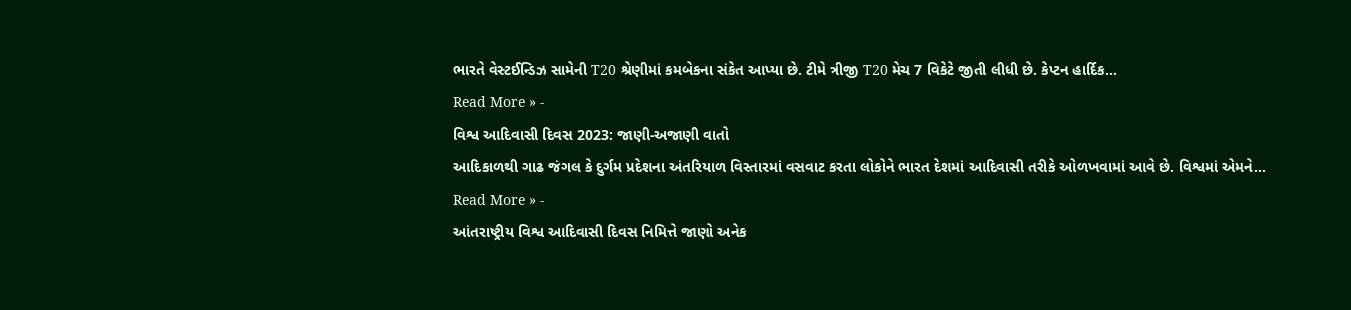ભારતે વેસ્ટઈન્ડિઝ સામેની T20 શ્રેણીમાં કમબેકના સંકેત આપ્યા છે. ટીમે ત્રીજી T20 મેચ 7 વિકેટે જીતી લીધી છે. કેપ્ટન હાર્દિક…
Read More » -
વિશ્વ આદિવાસી દિવસ 2023: જાણી-અજાણી વાતો
આદિકાળથી ગાઢ જંગલ કે દુર્ગમ પ્રદેશના અંતરિયાળ વિસ્તારમાં વસવાટ કરતા લોકોને ભારત દેશમાં આદિવાસી તરીકે ઓળખવામાં આવે છે. વિશ્વમાં એમને…
Read More » -
આંતરાષ્ટ્રીય વિશ્વ આદિવાસી દિવસ નિમિત્તે જાણો અનેક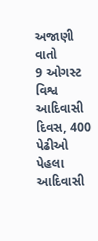અજાણી વાતો
9 ઓગસ્ટ વિશ્વ આદિવાસી દિવસ, 400 પેઢીઓ પેહલા આદિવાસી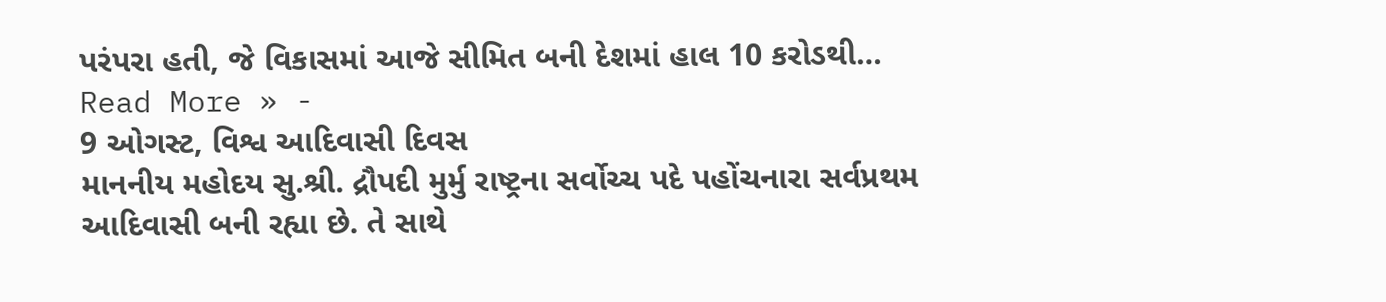પરંપરા હતી, જે વિકાસમાં આજે સીમિત બની દેશમાં હાલ 10 કરોડથી…
Read More » -
9 ઓગસ્ટ, વિશ્વ આદિવાસી દિવસ
માનનીય મહોદય સુ.શ્રી. દ્રૌપદી મુર્મુ રાષ્ટ્રના સર્વોચ્ચ પદે પહોંચનારા સર્વપ્રથમ આદિવાસી બની રહ્યા છે. તે સાથે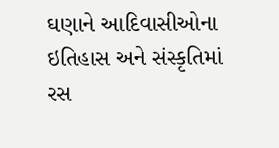ઘણાને આદિવાસીઓના ઇતિહાસ અને સંસ્કૃતિમાં રસ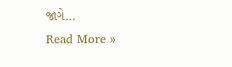જાગે…
Read More »